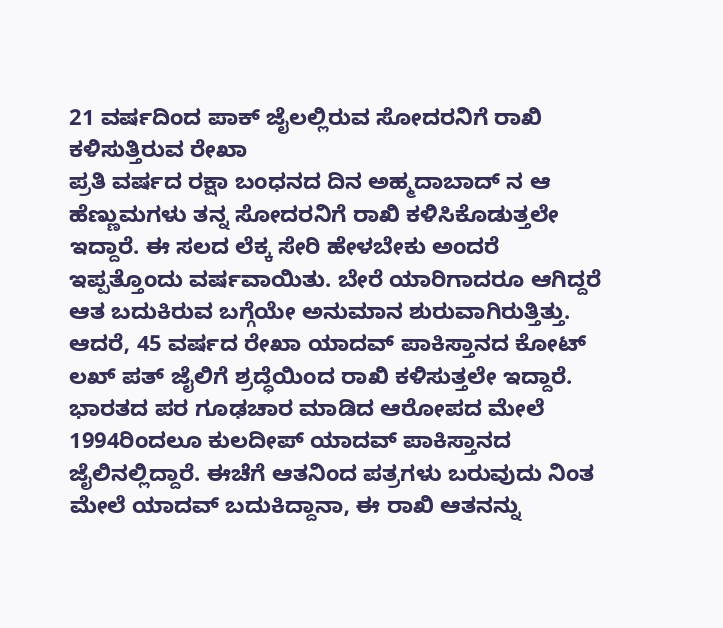21 ವರ್ಷದಿಂದ ಪಾಕ್ ಜೈಲಲ್ಲಿರುವ ಸೋದರನಿಗೆ ರಾಖಿ ಕಳಿಸುತ್ತಿರುವ ರೇಖಾ
ಪ್ರತಿ ವರ್ಷದ ರಕ್ಷಾ ಬಂಧನದ ದಿನ ಅಹ್ಮದಾಬಾದ್ ನ ಆ ಹೆಣ್ಣುಮಗಳು ತನ್ನ ಸೋದರನಿಗೆ ರಾಖಿ ಕಳಿಸಿಕೊಡುತ್ತಲೇ ಇದ್ದಾರೆ. ಈ ಸಲದ ಲೆಕ್ಕ ಸೇರಿ ಹೇಳಬೇಕು ಅಂದರೆ ಇಪ್ಪತ್ತೊಂದು ವರ್ಷವಾಯಿತು. ಬೇರೆ ಯಾರಿಗಾದರೂ ಆಗಿದ್ದರೆ ಆತ ಬದುಕಿರುವ ಬಗ್ಗೆಯೇ ಅನುಮಾನ ಶುರುವಾಗಿರುತ್ತಿತ್ತು.
ಆದರೆ, 45 ವರ್ಷದ ರೇಖಾ ಯಾದವ್ ಪಾಕಿಸ್ತಾನದ ಕೋಟ್ ಲಖ್ ಪತ್ ಜೈಲಿಗೆ ಶ್ರದ್ಧೆಯಿಂದ ರಾಖಿ ಕಳಿಸುತ್ತಲೇ ಇದ್ದಾರೆ. ಭಾರತದ ಪರ ಗೂಢಚಾರ ಮಾಡಿದ ಆರೋಪದ ಮೇಲೆ 1994ರಿಂದಲೂ ಕುಲದೀಪ್ ಯಾದವ್ ಪಾಕಿಸ್ತಾನದ ಜೈಲಿನಲ್ಲಿದ್ದಾರೆ. ಈಚೆಗೆ ಆತನಿಂದ ಪತ್ರಗಳು ಬರುವುದು ನಿಂತ ಮೇಲೆ ಯಾದವ್ ಬದುಕಿದ್ದಾನಾ, ಈ ರಾಖಿ ಆತನನ್ನು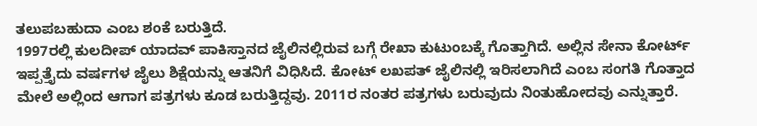ತಲುಪಬಹುದಾ ಎಂಬ ಶಂಕೆ ಬರುತ್ತಿದೆ.
1997ರಲ್ಲಿ ಕುಲದೀಪ್ ಯಾದವ್ ಪಾಕಿಸ್ತಾನದ ಜೈಲಿನಲ್ಲಿರುವ ಬಗ್ಗೆ ರೇಖಾ ಕುಟುಂಬಕ್ಕೆ ಗೊತ್ತಾಗಿದೆ. ಅಲ್ಲಿನ ಸೇನಾ ಕೋರ್ಟ್ ಇಪ್ಪತ್ತೈದು ವರ್ಷಗಳ ಜೈಲು ಶಿಕ್ಷೆಯನ್ನು ಆತನಿಗೆ ವಿಧಿಸಿದೆ. ಕೋಟ್ ಲಖಪತ್ ಜೈಲಿನಲ್ಲಿ ಇರಿಸಲಾಗಿದೆ ಎಂಬ ಸಂಗತಿ ಗೊತ್ತಾದ ಮೇಲೆ ಅಲ್ಲಿಂದ ಆಗಾಗ ಪತ್ರಗಳು ಕೂಡ ಬರುತ್ತಿದ್ದವು. 2011ರ ನಂತರ ಪತ್ರಗಳು ಬರುವುದು ನಿಂತುಹೋದವು ಎನ್ನುತ್ತಾರೆ.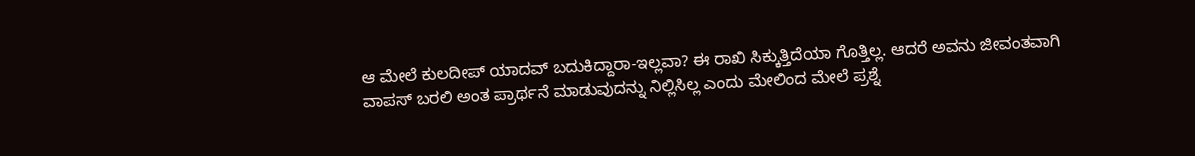ಆ ಮೇಲೆ ಕುಲದೀಪ್ ಯಾದವ್ ಬದುಕಿದ್ದಾರಾ-ಇಲ್ಲವಾ? ಈ ರಾಖಿ ಸಿಕ್ಕುತ್ತಿದೆಯಾ ಗೊತ್ತಿಲ್ಲ. ಆದರೆ ಅವನು ಜೀವಂತವಾಗಿ ವಾಪಸ್ ಬರಲಿ ಅಂತ ಪ್ರಾರ್ಥನೆ ಮಾಡುವುದನ್ನು ನಿಲ್ಲಿಸಿಲ್ಲ ಎಂದು ಮೇಲಿಂದ ಮೇಲೆ ಪ್ರಶ್ನೆ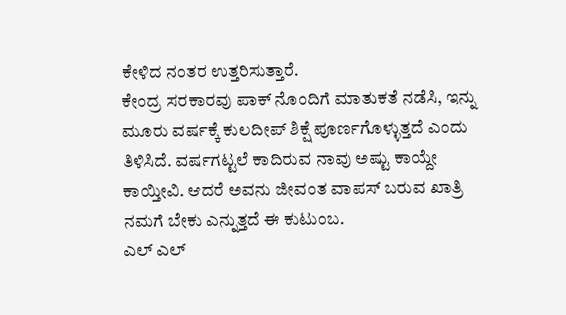ಕೇಳಿದ ನಂತರ ಉತ್ತರಿಸುತ್ತಾರೆ.
ಕೇಂದ್ರ ಸರಕಾರವು ಪಾಕ್ ನೊಂದಿಗೆ ಮಾತುಕತೆ ನಡೆಸಿ, ಇನ್ನು ಮೂರು ವರ್ಷಕ್ಕೆ ಕುಲದೀಪ್ ಶಿಕ್ಷೆ ಪೂರ್ಣಗೊಳ್ಳುತ್ತದೆ ಎಂದು ತಿಳಿಸಿದೆ. ವರ್ಷಗಟ್ಟಲೆ ಕಾದಿರುವ ನಾವು ಅಷ್ಟು ಕಾಯ್ದೇ ಕಾಯ್ತೀವಿ. ಆದರೆ ಅವನು ಜೀವಂತ ವಾಪಸ್ ಬರುವ ಖಾತ್ರಿ ನಮಗೆ ಬೇಕು ಎನ್ನುತ್ತದೆ ಈ ಕುಟುಂಬ.
ಎಲ್ ಎಲ್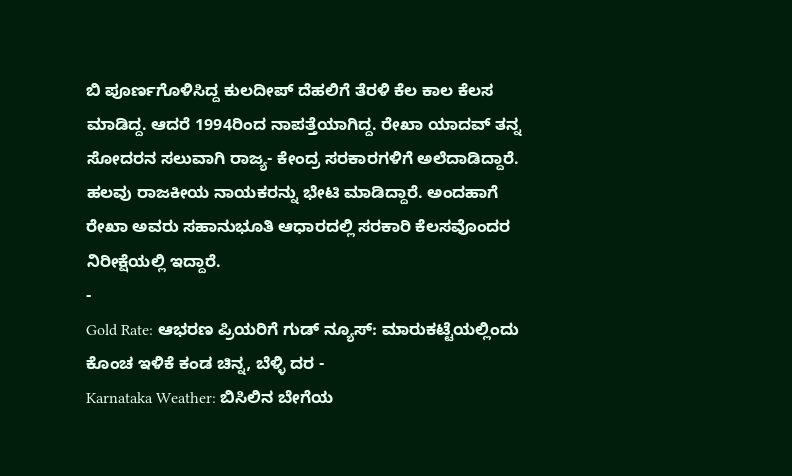ಬಿ ಪೂರ್ಣಗೊಳಿಸಿದ್ದ ಕುಲದೀಪ್ ದೆಹಲಿಗೆ ತೆರಳಿ ಕೆಲ ಕಾಲ ಕೆಲಸ ಮಾಡಿದ್ದ. ಆದರೆ 1994ರಿಂದ ನಾಪತ್ತೆಯಾಗಿದ್ದ. ರೇಖಾ ಯಾದವ್ ತನ್ನ ಸೋದರನ ಸಲುವಾಗಿ ರಾಜ್ಯ- ಕೇಂದ್ರ ಸರಕಾರಗಳಿಗೆ ಅಲೆದಾಡಿದ್ದಾರೆ. ಹಲವು ರಾಜಕೀಯ ನಾಯಕರನ್ನು ಭೇಟಿ ಮಾಡಿದ್ದಾರೆ. ಅಂದಹಾಗೆ ರೇಖಾ ಅವರು ಸಹಾನುಭೂತಿ ಆಧಾರದಲ್ಲಿ ಸರಕಾರಿ ಕೆಲಸವೊಂದರ ನಿರೀಕ್ಷೆಯಲ್ಲಿ ಇದ್ದಾರೆ.
-
Gold Rate: ಆಭರಣ ಪ್ರಿಯರಿಗೆ ಗುಡ್ ನ್ಯೂಸ್: ಮಾರುಕಟ್ಟೆಯಲ್ಲಿಂದು ಕೊಂಚ ಇಳಿಕೆ ಕಂಡ ಚಿನ್ನ, ಬೆಳ್ಳಿ ದರ -
Karnataka Weather: ಬಿಸಿಲಿನ ಬೇಗೆಯ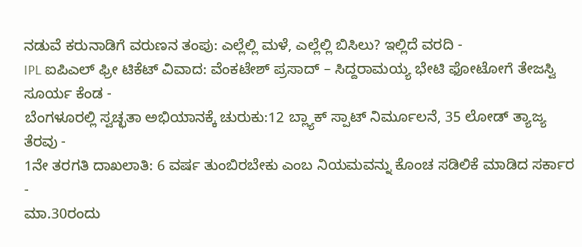ನಡುವೆ ಕರುನಾಡಿಗೆ ವರುಣನ ತಂಪು: ಎಲ್ಲೆಲ್ಲಿ ಮಳೆ, ಎಲ್ಲೆಲ್ಲಿ ಬಿಸಿಲು? ಇಲ್ಲಿದೆ ವರದಿ -
IPL ಐಪಿಎಲ್ ಫ್ರೀ ಟಿಕೆಟ್ ವಿವಾದ: ವೆಂಕಟೇಶ್ ಪ್ರಸಾದ್ – ಸಿದ್ದರಾಮಯ್ಯ ಭೇಟಿ ಫೋಟೋಗೆ ತೇಜಸ್ವಿ ಸೂರ್ಯ ಕೆಂಡ -
ಬೆಂಗಳೂರಲ್ಲಿ ಸ್ವಚ್ಛತಾ ಅಭಿಯಾನಕ್ಕೆ ಚುರುಕು:12 ಬ್ಲ್ಯಾಕ್ ಸ್ಪಾಟ್ ನಿರ್ಮೂಲನೆ, 35 ಲೋಡ್ ತ್ಯಾಜ್ಯ ತೆರವು -
1ನೇ ತರಗತಿ ದಾಖಲಾತಿ: 6 ವರ್ಷ ತುಂಬಿರಬೇಕು ಎಂಬ ನಿಯಮವನ್ನು ಕೊಂಚ ಸಡಿಲಿಕೆ ಮಾಡಿದ ಸರ್ಕಾರ -
ಮಾ.30ರಂದು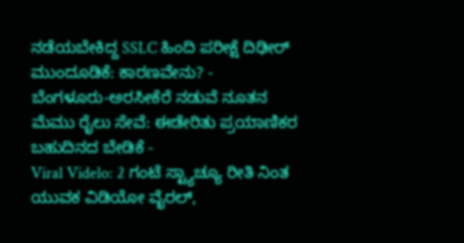ನಡೆಯಬೇಕಿದ್ದ SSLC ಹಿಂದಿ ಪರೀಕ್ಷೆ ದಿಢೀರ್ ಮುಂದೂಡಿಕೆ: ಕಾರಣವೇನು? -
ಬೆಂಗಳೂರು-ಅರಸೀಕೆರೆ ನಡುವೆ ನೂತನ ಮೆಮು ರೈಲು ಸೇವೆ: ಈಡೇರಿತು ಪ್ರಯಾಣಿಕರ ಬಹುದಿನದ ಬೇಡಿಕೆ -
Viral Videlo: 2 ಗಂಟೆ ಸ್ಟ್ಯಾಚ್ಯೂ ರೀತಿ ನಿಂತ ಯುವಕ ವಿಡಿಯೋ ವೈರಲ್,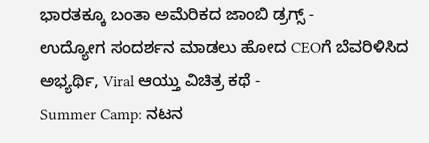ಭಾರತಕ್ಕೂ ಬಂತಾ ಅಮೆರಿಕದ ಜಾಂಬಿ ಡ್ರಗ್ಸ್ -
ಉದ್ಯೋಗ ಸಂದರ್ಶನ ಮಾಡಲು ಹೋದ CEOಗೆ ಬೆವರಿಳಿಸಿದ ಅಭ್ಯರ್ಥಿ, Viral ಆಯ್ತು ವಿಚಿತ್ರ ಕಥೆ -
Summer Camp: ನಟನ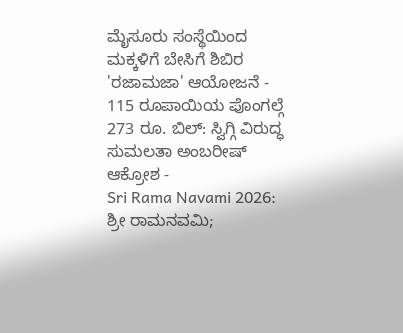ಮೈಸೂರು ಸಂಸ್ಥೆಯಿಂದ ಮಕ್ಕಳಿಗೆ ಬೇಸಿಗೆ ಶಿಬಿರ 'ರಜಾಮಜಾ' ಆಯೋಜನೆ -
115 ರೂಪಾಯಿಯ ಪೊಂಗಲ್ಗೆ 273 ರೂ. ಬಿಲ್: ಸ್ವಿಗ್ಗಿ ವಿರುದ್ಧ ಸುಮಲತಾ ಅಂಬರೀಷ್ ಆಕ್ರೋಶ -
Sri Rama Navami 2026: ಶ್ರೀ ರಾಮನವಮಿ;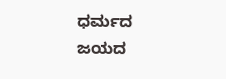ಧರ್ಮದ ಜಯದ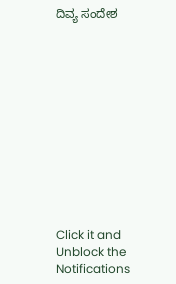ದಿವ್ಯ ಸಂದೇಶ












Click it and Unblock the Notifications